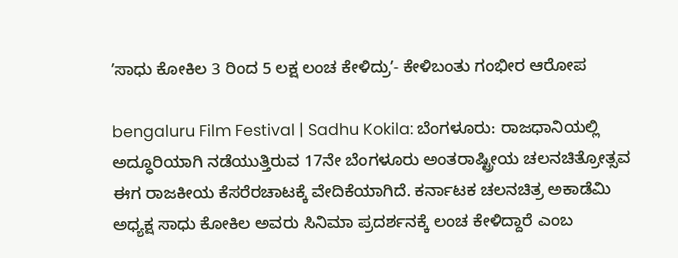ʼಸಾಧು ಕೋಕಿಲ 3 ರಿಂದ 5 ಲಕ್ಷ ಲಂಚ ಕೇಳಿದ್ರುʼ- ಕೇಳಿಬಂತು ಗಂಭೀರ ಆರೋಪ

bengaluru Film Festival | Sadhu Kokila: ಬೆಂಗಳೂರು: ರಾಜಧಾನಿಯಲ್ಲಿ ಅದ್ಧೂರಿಯಾಗಿ ನಡೆಯುತ್ತಿರುವ 17ನೇ ಬೆಂಗಳೂರು ಅಂತರಾಷ್ಟ್ರೀಯ ಚಲನಚಿತ್ರೋತ್ಸವ ಈಗ ರಾಜಕೀಯ ಕೆಸರೆರಚಾಟಕ್ಕೆ ವೇದಿಕೆಯಾಗಿದೆ. ಕರ್ನಾಟಕ ಚಲನಚಿತ್ರ ಅಕಾಡೆಮಿ ಅಧ್ಯಕ್ಷ ಸಾಧು ಕೋಕಿಲ ಅವರು ಸಿನಿಮಾ ಪ್ರದರ್ಶನಕ್ಕೆ ಲಂಚ ಕೇಳಿದ್ದಾರೆ ಎಂಬ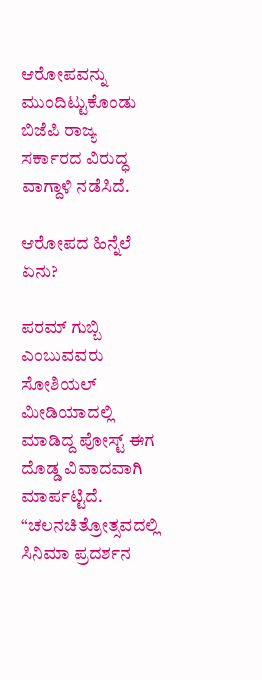ಆರೋಪವನ್ನು ಮುಂದಿಟ್ಟುಕೊಂಡು ಬಿಜೆಪಿ ರಾಜ್ಯ ಸರ್ಕಾರದ ವಿರುದ್ಧ ವಾಗ್ದಾಳಿ ನಡೆಸಿದೆ.

ಆರೋಪದ ಹಿನ್ನೆಲೆ ಏನು?

ಪರಮ್ ಗುಬ್ಬಿ ಎಂಬುವವರು ಸೋಶಿಯಲ್ ಮೀಡಿಯಾದಲ್ಲಿ ಮಾಡಿದ್ದ ಪೋಸ್ಟ್ ಈಗ ದೊಡ್ಡ ವಿವಾದವಾಗಿ ಮಾರ್ಪಟ್ಟಿದೆ. “ಚಲನಚಿತ್ರೋತ್ಸವದಲ್ಲಿ ಸಿನಿಮಾ ಪ್ರದರ್ಶನ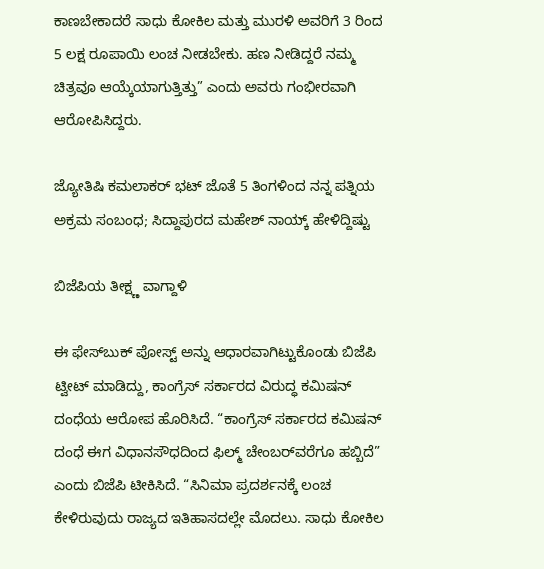ಕಾಣಬೇಕಾದರೆ ಸಾಧು ಕೋಕಿಲ ಮತ್ತು ಮುರಳಿ ಅವರಿಗೆ 3 ರಿಂದ 5 ಲಕ್ಷ ರೂಪಾಯಿ ಲಂಚ ನೀಡಬೇಕು. ಹಣ ನೀಡಿದ್ದರೆ ನಮ್ಮ ಚಿತ್ರವೂ ಆಯ್ಕೆಯಾಗುತ್ತಿತ್ತು” ಎಂದು ಅವರು ಗಂಭೀರವಾಗಿ ಆರೋಪಿಸಿದ್ದರು.

ಜ್ಯೋತಿಷಿ ಕಮಲಾಕರ್‌ ಭಟ್‌ ಜೊತೆ 5 ತಿಂಗಳಿಂದ ನನ್ನ ಪತ್ನಿಯ ಅಕ್ರಮ ಸಂಬಂಧ; ಸಿದ್ದಾಪುರದ ಮಹೇಶ್‌ ನಾಯ್ಕ್‌ ಹೇಳಿದ್ದಿಷ್ಟು

ಬಿಜೆಪಿಯ ತೀಕ್ಷ್ಣ ವಾಗ್ದಾಳಿ

ಈ ಫೇಸ್‌ಬುಕ್ ಪೋಸ್ಟ್ ಅನ್ನು ಆಧಾರವಾಗಿಟ್ಟುಕೊಂಡು ಬಿಜೆಪಿ ಟ್ವೀಟ್ ಮಾಡಿದ್ದು, ಕಾಂಗ್ರೆಸ್ ಸರ್ಕಾರದ ವಿರುದ್ಧ ಕಮಿಷನ್ ದಂಧೆಯ ಆರೋಪ ಹೊರಿಸಿದೆ. “ಕಾಂಗ್ರೆಸ್ ಸರ್ಕಾರದ ಕಮಿಷನ್ ದಂಧೆ ಈಗ ವಿಧಾನಸೌಧದಿಂದ ಫಿಲ್ಮ್ ಚೇಂಬರ್‌ವರೆಗೂ ಹಬ್ಬಿದೆ” ಎಂದು ಬಿಜೆಪಿ ಟೀಕಿಸಿದೆ. “ಸಿನಿಮಾ ಪ್ರದರ್ಶನಕ್ಕೆ ಲಂಚ ಕೇಳಿರುವುದು ರಾಜ್ಯದ ಇತಿಹಾಸದಲ್ಲೇ ಮೊದಲು. ಸಾಧು ಕೋಕಿಲ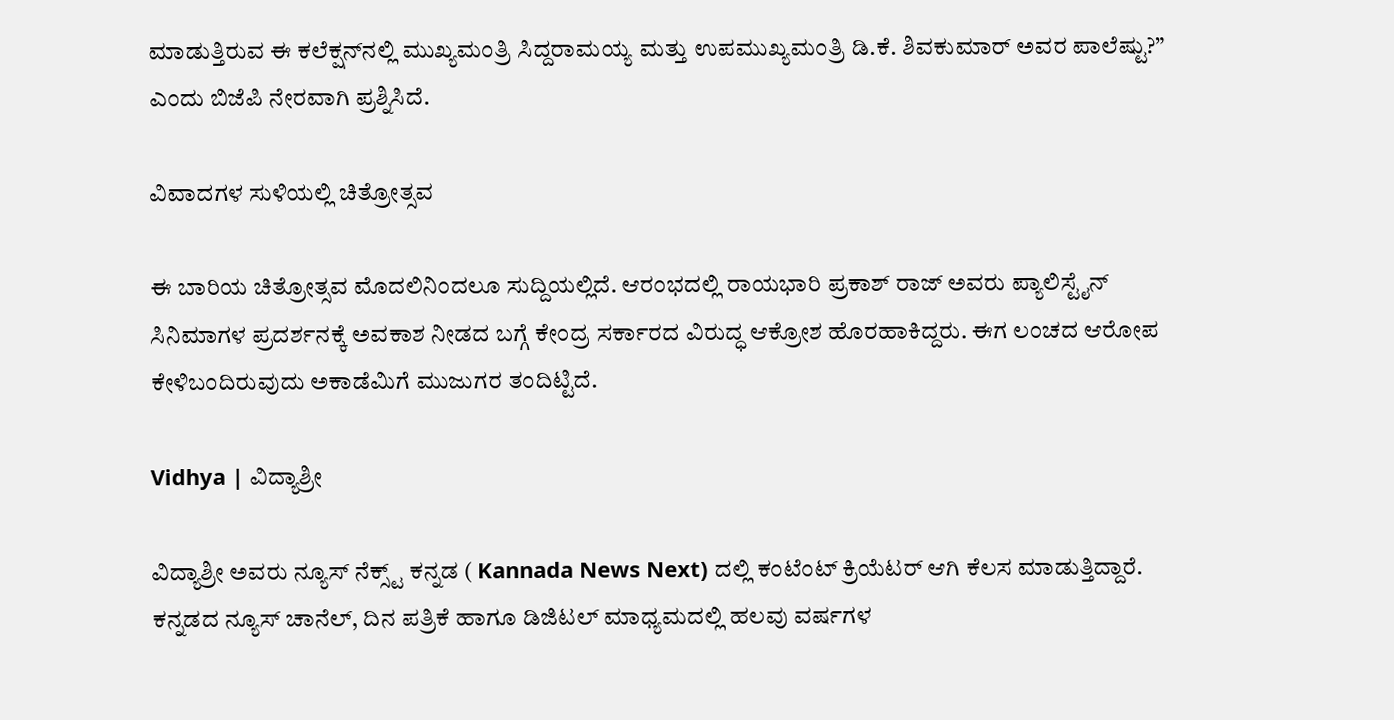ಮಾಡುತ್ತಿರುವ ಈ ಕಲೆಕ್ಷನ್‌ನಲ್ಲಿ ಮುಖ್ಯಮಂತ್ರಿ ಸಿದ್ದರಾಮಯ್ಯ ಮತ್ತು ಉಪಮುಖ್ಯಮಂತ್ರಿ ಡಿ.ಕೆ. ಶಿವಕುಮಾರ್ ಅವರ ಪಾಲೆಷ್ಟು?” ಎಂದು ಬಿಜೆಪಿ ನೇರವಾಗಿ ಪ್ರಶ್ನಿಸಿದೆ.

ವಿವಾದಗಳ ಸುಳಿಯಲ್ಲಿ ಚಿತ್ರೋತ್ಸವ

ಈ ಬಾರಿಯ ಚಿತ್ರೋತ್ಸವ ಮೊದಲಿನಿಂದಲೂ ಸುದ್ದಿಯಲ್ಲಿದೆ. ಆರಂಭದಲ್ಲಿ ರಾಯಭಾರಿ ಪ್ರಕಾಶ್ ರಾಜ್ ಅವರು ಪ್ಯಾಲಿಸ್ಟೈನ್ ಸಿನಿಮಾಗಳ ಪ್ರದರ್ಶನಕ್ಕೆ ಅವಕಾಶ ನೀಡದ ಬಗ್ಗೆ ಕೇಂದ್ರ ಸರ್ಕಾರದ ವಿರುದ್ಧ ಆಕ್ರೋಶ ಹೊರಹಾಕಿದ್ದರು. ಈಗ ಲಂಚದ ಆರೋಪ ಕೇಳಿಬಂದಿರುವುದು ಅಕಾಡೆಮಿಗೆ ಮುಜುಗರ ತಂದಿಟ್ಟಿದೆ.

Vidhya | ವಿದ್ಯಾಶ್ರೀ

ವಿದ್ಯಾಶ್ರೀ ಅವರು ನ್ಯೂಸ್‌ ನೆಕ್ಸ್ಟ್‌ ಕನ್ನಡ ( Kannada News Next) ದಲ್ಲಿ ಕಂಟೆಂಟ್‌ ಕ್ರಿಯೆಟರ್‌ ಆಗಿ ಕೆಲಸ ಮಾಡುತ್ತಿದ್ದಾರೆ. ಕನ್ನಡದ ನ್ಯೂಸ್‌ ಚಾನೆಲ್‌, ದಿನ ಪತ್ರಿಕೆ ಹಾಗೂ ಡಿಜಿಟಲ್‌ ಮಾಧ್ಯಮದಲ್ಲಿ ಹಲವು ವರ್ಷಗಳ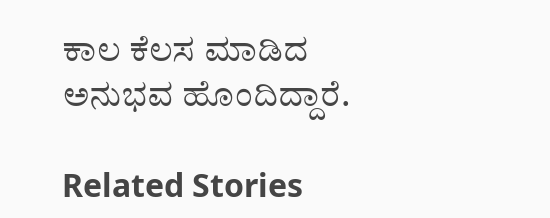ಕಾಲ ಕೆಲಸ ಮಾಡಿದ ಅನುಭವ ಹೊಂದಿದ್ದಾರೆ.

Related Stories